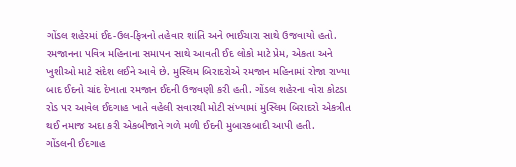ગોંડલ શહેરમાં ઈદ-ઉલ-ફિત્રનો તહેવાર શાંતિ અને ભાઈચારા સાથે ઉજવાયો હતો. રમજાનના પવિત્ર મહિનાના સમાપન સાથે આવતી ઈદ લોકો માટે પ્રેમ, એકતા અને ખુશીઓ માટે સંદેશ લઈને આવે છે. મુસ્લિમ બિરાદરોએ રમજાન મહિનામાં રોજા રાખ્યા બાદ ઈદનો ચાંદ દેખાતા રમજાન ઈદની ઉજવણી કરી હતી. ગોંડલ શહેરના વોરા કોટડા રોડ પર આવેલ ઈદગાહ ખાતે વહેલી સવારથી મોટી સંખ્યામાં મુસ્લિમ બિરાદરો એકત્રીત થઈ નમાજ અદા કરી એકબીજાને ગળે મળી ઈદની મુબારકબાદી આપી હતી.
ગોંડલની ઈદગાહ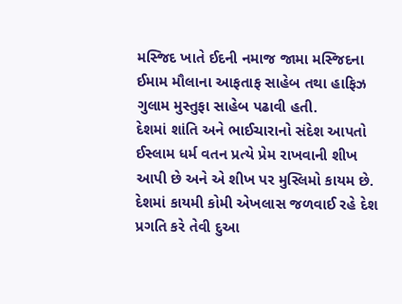મસ્જિદ ખાતે ઈદની નમાજ જામા મસ્જિદના ઈમામ મૌલાના આફતાફ સાહેબ તથા હાફિઝ ગુલામ મુસ્તુફા સાહેબ પઢાવી હતી.
દેશમાં શાંતિ અને ભાઈચારાનો સંદેશ આપતો ઈસ્લામ ધર્મ વતન પ્રત્યે પ્રેમ રાખવાની શીખ આપી છે અને એ શીખ પર મુસ્લિમો કાયમ છે. દેશમાં કાયમી કોમી એખલાસ જળવાઈ રહે દેશ પ્રગતિ કરે તેવી દુઆ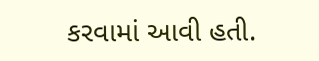કરવામાં આવી હતી.